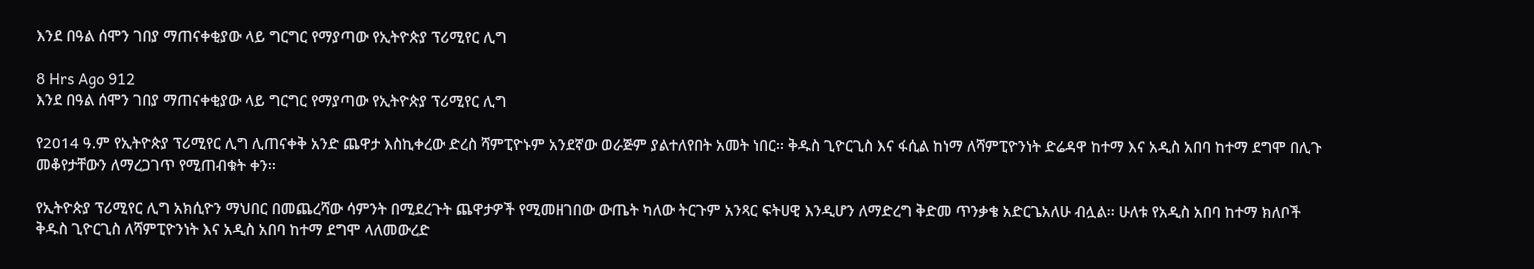እንደ በዓል ሰሞን ገበያ ማጠናቀቂያው ላይ ግርግር የማያጣው የኢትዮጵያ ፕሪሚየር ሊግ

8 Hrs Ago 912
እንደ በዓል ሰሞን ገበያ ማጠናቀቂያው ላይ ግርግር የማያጣው የኢትዮጵያ ፕሪሚየር ሊግ

የ2014 ዓ.ም የኢትዮጵያ ፕሪሚየር ሊግ ሊጠናቀቅ አንድ ጨዋታ እስኪቀረው ድረስ ሻምፒዮኑም አንደኛው ወራጅም ያልተለየበት አመት ነበር፡፡ ቅዱስ ጊዮርጊስ እና ፋሲል ከነማ ለሻምፒዮንነት ድሬዳዋ ከተማ እና አዲስ አበባ ከተማ ደግሞ በሊጉ መቆየታቸውን ለማረጋገጥ የሚጠብቁት ቀን፡፡

የኢትዮጵያ ፕሪሚየር ሊግ አክሲዮን ማህበር በመጨረሻው ሳምንት በሚደረጉት ጨዋታዎች የሚመዘገበው ውጤት ካለው ትርጉም አንጻር ፍትሀዊ እንዲሆን ለማድረግ ቅድመ ጥንቃቄ አድርጌአለሁ ብሏል፡፡ ሁለቱ የአዲስ አበባ ከተማ ክለቦች ቅዱስ ጊዮርጊስ ለሻምፒዮንነት እና አዲስ አበባ ከተማ ደግሞ ላለመውረድ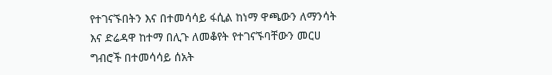የተገናኙበትን እና በተመሳሳይ ፋሲል ከነማ ዋጫውን ለማንሳት እና ድሬዳዋ ከተማ በሊጉ ለመቆየት የተገናኙባቸውን መርሀ ግብሮች በተመሳሳይ ሰአት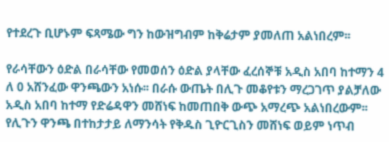የተደረጉ ቢሆኑም ፍጻሜው ግን ከውዝግብም ከቅሬታም ያመለጠ አልነበረም፡፡

የራሳቸውን ዕድል በራሳቸው የመወሰን ዕድል ያላቸው ፈረሰኞቹ አዲስ አበባ ከተማን 4 ለ 0 አሸንፈው ዋንጫውን አነሱ፡፡ በራሱ ውጤት በሊጉ መቆየቱን ማረጋገጥ ያልቻለው አዲስ አበባ ከተማ የድሬዳዋን መሸነፍ ከመጠበቅ ውጭ አማረጭ አልነበረውም፡፡ የሊጉን ዋንጫ በተከታታይ ለማንሳት የቅዱስ ጊዮርጊስን መሸነፍ ወይም ነጥብ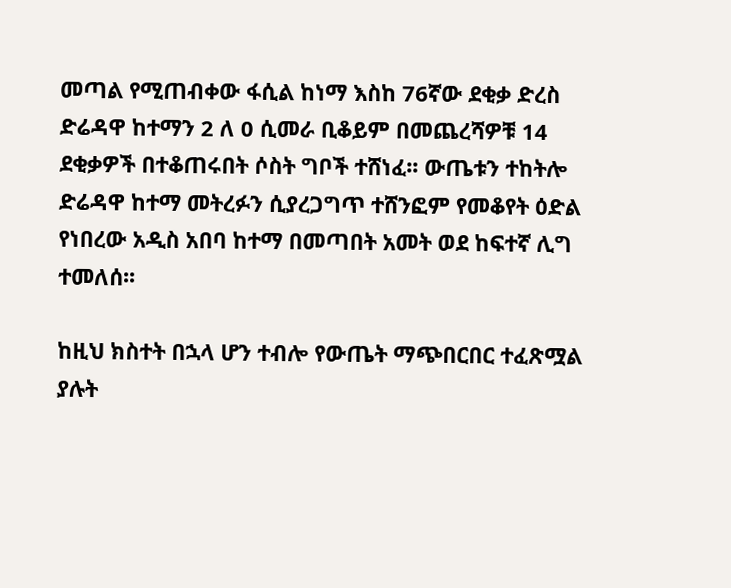መጣል የሚጠብቀው ፋሲል ከነማ እስከ 76ኛው ደቂቃ ድረስ ድሬዳዋ ከተማን 2 ለ 0 ሲመራ ቢቆይም በመጨረሻዎቹ 14 ደቂቃዎች በተቆጠሩበት ሶስት ግቦች ተሸነፈ፡፡ ውጤቱን ተከትሎ ድሬዳዋ ከተማ መትረፉን ሲያረጋግጥ ተሸንፎም የመቆየት ዕድል የነበረው አዲስ አበባ ከተማ በመጣበት አመት ወደ ከፍተኛ ሊግ ተመለሰ፡፡

ከዚህ ክስተት በኋላ ሆን ተብሎ የውጤት ማጭበርበር ተፈጽሟል ያሉት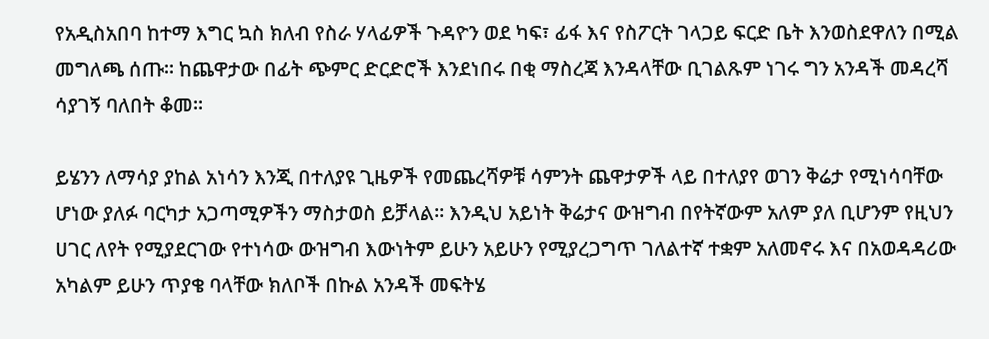የአዲስአበባ ከተማ እግር ኳስ ክለብ የስራ ሃላፊዎች ጉዳዮን ወደ ካፍ፣ ፊፋ እና የስፖርት ገላጋይ ፍርድ ቤት እንወስደዋለን በሚል መግለጫ ሰጡ፡፡ ከጨዋታው በፊት ጭምር ድርድሮች እንደነበሩ በቂ ማስረጃ እንዳላቸው ቢገልጹም ነገሩ ግን አንዳች መዳረሻ ሳያገኝ ባለበት ቆመ፡፡

ይሄንን ለማሳያ ያከል አነሳን እንጂ በተለያዩ ጊዜዎች የመጨረሻዎቹ ሳምንት ጨዋታዎች ላይ በተለያየ ወገን ቅሬታ የሚነሳባቸው ሆነው ያለፉ ባርካታ አጋጣሚዎችን ማስታወስ ይቻላል፡፡ እንዲህ አይነት ቅሬታና ውዝግብ በየትኛውም አለም ያለ ቢሆንም የዚህን ሀገር ለየት የሚያደርገው የተነሳው ውዝግብ እውነትም ይሁን አይሁን የሚያረጋግጥ ገለልተኛ ተቋም አለመኖሩ እና በአወዳዳሪው አካልም ይሁን ጥያቄ ባላቸው ክለቦች በኩል አንዳች መፍትሄ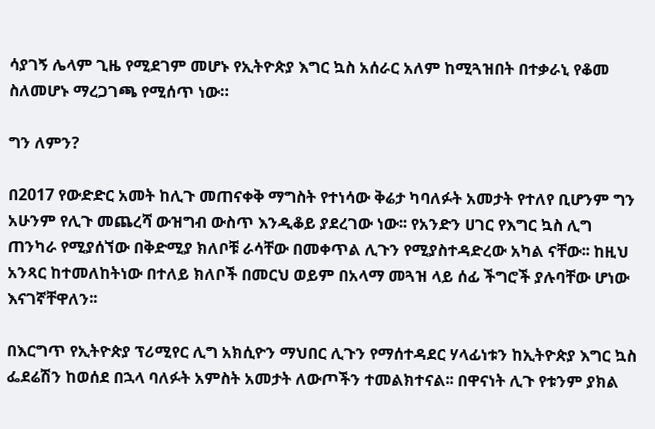ሳያገኝ ሌላም ጊዜ የሚደገም መሆኑ የኢትዮጵያ እግር ኳስ አሰራር አለም ከሚጓዝበት በተቃራኒ የቆመ ስለመሆኑ ማረጋገጫ የሚሰጥ ነው።

ግን ለምን?

በ2017 የውድድር አመት ከሊጉ መጠናቀቅ ማግስት የተነሳው ቅሬታ ካባለፉት አመታት የተለየ ቢሆንም ግን አሁንም የሊጉ መጨረሻ ውዝግብ ውስጥ እንዲቆይ ያደረገው ነው፡፡ የአንድን ሀገር የእግር ኳስ ሊግ ጠንካራ የሚያሰኘው በቅድሚያ ክለቦቹ ራሳቸው በመቀጥል ሊጉን የሚያስተዳድረው አካል ናቸው፡፡ ከዚህ አንጻር ከተመለከትነው በተለይ ክለቦች በመርህ ወይም በአላማ መጓዝ ላይ ሰፊ ችግሮች ያሉባቸው ሆነው እናገኛቸዋለን፡፡

በእርግጥ የኢትዮጵያ ፕሪሚየር ሊግ አክሲዮን ማህበር ሊጉን የማሰተዳደር ሃላፊነቱን ከኢትዮጵያ እግር ኳስ ፌደሬሽን ከወሰደ በኋላ ባለፉት አምስት አመታት ለውጦችን ተመልክተናል፡፡ በዋናነት ሊጉ የቱንም ያክል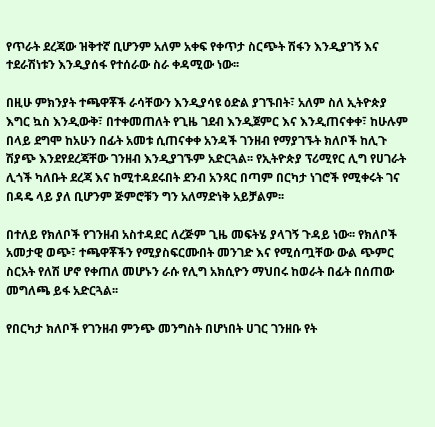የጥራት ደረጃው ዝቅተኛ ቢሆንም አለም አቀፍ የቀጥታ ስርጭት ሽፋን እንዲያገኝ እና ተደራሽነቱን እንዲያሰፋ የተሰራው ስራ ቀዳሚው ነው፡፡

በዚሁ ምክንያት ተጫዋቾች ራሳቸውን እንዲያሳዩ ዕድል ያገኙበት፣ አለም ስለ ኢትዮጵያ እግር ኳስ እንዲውቅ፣ በተቀመጠለት የጊዜ ገደብ እንዲጀምር እና እንዲጠናቀቀ፣ ከሁሉም በላይ ደግሞ ከአሁን በፊት አመቱ ሲጠናቀቀ አንዳች ገንዘብ የማያገኙት ክለቦች ከሊጉ ሽያጭ እንደየደረጃቸው ገንዘብ እንዲያገኙም አድርጓል፡፡ የኢትዮጵያ ፕሪሚየር ሊግ የሀገራት ሊጎች ካለቡት ደረጃ እና ከሚተዳደሩበት ደንብ አንጻር በጣም በርካታ ነገሮች የሚቀሩት ገና በዳዴ ላይ ያለ ቢሆንም ጅምሮቹን ግን አለማድነቅ አይቻልም፡፡

በተለይ የክለቦች የገንዘብ አስተዳደር ለረጅም ጊዜ መፍትሄ ያላገኝ ጉዳይ ነው፡፡ የክለቦች አመታዊ ወጭ፣ ተጫዋቾችን የሚያስፍርሙበት መንገድ እና የሚሰጧቸው ውል ጭምር ስርአት የለሽ ሆኖ የቀጠለ መሆኑን ራሱ የሊግ አክሲዮን ማህበሩ ከወራት በፊት በሰጠው መግለጫ ይፋ አድርጓል፡፡

የበርካታ ክለቦች የገንዘብ ምንጭ መንግስት በሆነበት ሀገር ገንዘቡ የት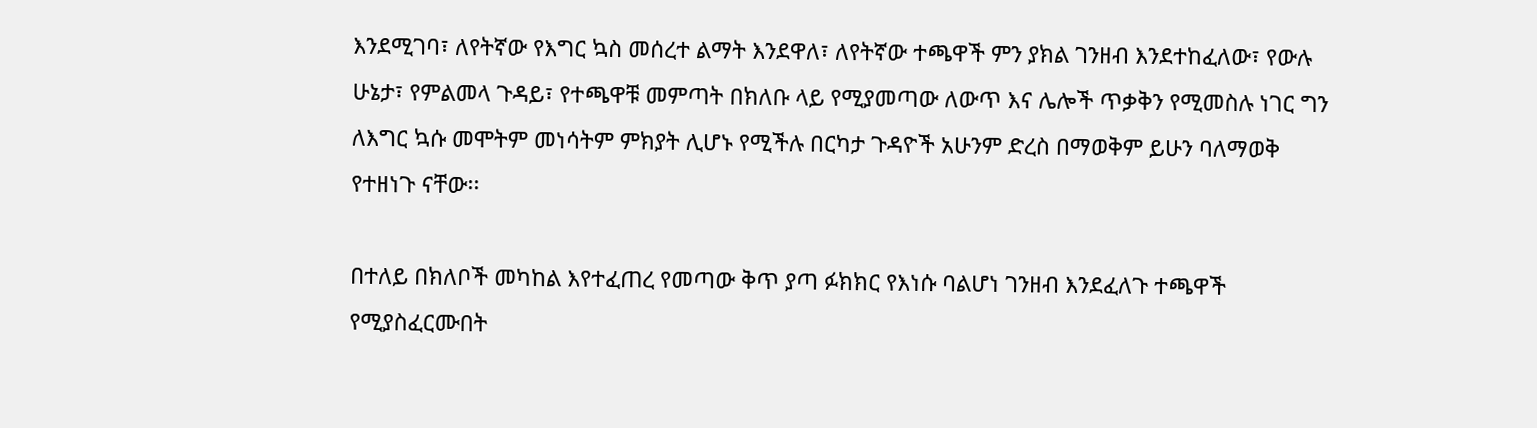እንደሚገባ፣ ለየትኛው የእግር ኳስ መሰረተ ልማት እንደዋለ፣ ለየትኛው ተጫዋች ምን ያክል ገንዘብ እንደተከፈለው፣ የውሉ ሁኔታ፣ የምልመላ ጉዳይ፣ የተጫዋቹ መምጣት በክለቡ ላይ የሚያመጣው ለውጥ እና ሌሎች ጥቃቅን የሚመስሉ ነገር ግን ለእግር ኳሱ መሞትም መነሳትም ምክያት ሊሆኑ የሚችሉ በርካታ ጉዳዮች አሁንም ድረስ በማወቅም ይሁን ባለማወቅ የተዘነጉ ናቸው፡፡

በተለይ በክለቦች መካከል እየተፈጠረ የመጣው ቅጥ ያጣ ፉክክር የእነሱ ባልሆነ ገንዘብ እንደፈለጉ ተጫዋች የሚያስፈርሙበት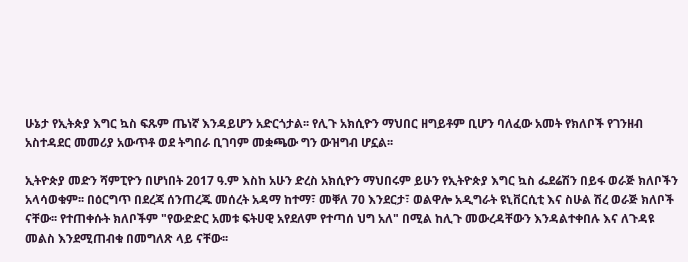ሁኔታ የኢትጵያ እግር ኳስ ፍጹም ጤነኛ እንዳይሆን አድርጎታል፡፡ የሊጉ አክሲዮን ማህበር ዘግይቶም ቢሆን ባለፈው አመት የክለቦች የገንዘብ አስተዳደር መመሪያ አውጥቶ ወደ ትግበራ ቢገባም መቋጫው ግን ውዝግብ ሆኗል፡፡

ኢትዮጵያ መድን ሻምፒዮን በሆነበት 2017 ዓ.ም እስከ አሁን ድረስ አክሲዮን ማህበሩም ይሁን የኢትዮጵያ እግር ኳስ ፌደሬሽን በይፋ ወራጅ ክለቦችን አላሳወቁም፡፡ በዕርግጥ በደረጃ ሰንጠረጁ መሰረት አዳማ ከተማ፣ መቐለ 70 እንደርታ፣ ወልዋሎ አዲግራት ዩኒቨርሲቲ እና ስሁል ሽረ ወራጅ ክለቦች ናቸው፡፡ የተጠቀሱት ክለቦችም "የውድድር አመቱ ፍትሀዊ አየደለም የተጣሰ ህግ አለ" በሚል ከሊጉ መውረዳቸውን እንዳልተቀበሉ እና ለጉዳዩ መልስ እንደሚጠብቁ በመግለጽ ላይ ናቸው፡፡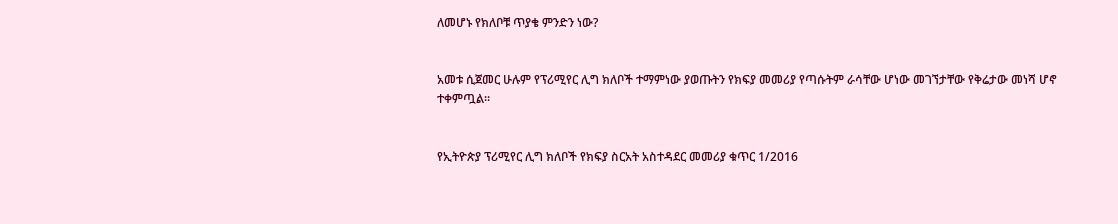ለመሆኑ የክለቦቹ ጥያቄ ምንድን ነው?


አመቱ ሲጀመር ሁሉም የፕሪሚየር ሊግ ክለቦች ተማምነው ያወጡትን የክፍያ መመሪያ የጣሱትም ራሳቸው ሆነው መገኘታቸው የቅሬታው መነሻ ሆኖ ተቀምጧል፡፡


የኢትዮጵያ ፕሪሚየር ሊግ ክለቦች የክፍያ ስርአት አስተዳደር መመሪያ ቁጥር 1/2016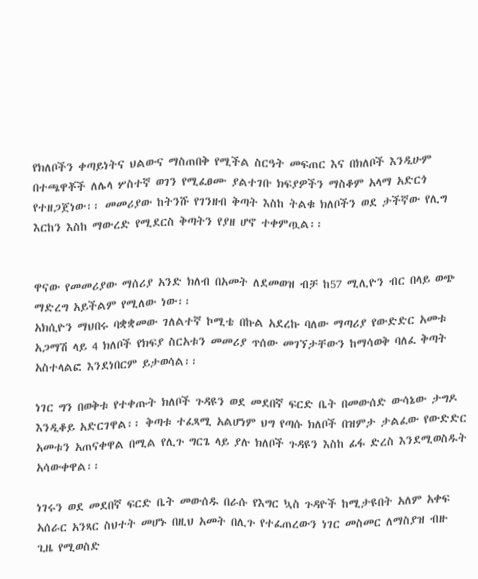የክለቦችን ቀጣይነትና ህልውና ማስጠበቅ የሚችል ስርዓት መፍጠር እና በክለቦች እንዲሁም በተጫዋቾች ለሌላ ሦስተኛ ወገን የሚፈፀሙ ያልተገቡ ክፍያዎችን ማስቆም አላማ አድርጎ የተዘጋጀነው፡፡ መመሪያው ከትንሹ የገንዘብ ቅጣት እስከ ትልቁ ክለቦችን ወደ ታችኛው የሊግ እርከን እስከ ማውረድ የሚደርስ ቅጣትን የያዘ ሆኖ ተቀምጧል፡፡


ዋናው የመመሪያው ማሰሪያ አንድ ክለብ በአመት ለደመወዝ ብቻ ከ57 ሚሊዮን ብር በላይ ወጭ ማድረግ አይችልም የሚለው ነው፡፡
አክሲዮን ማህበሩ ባቋቋመው ገለልተኛ ኮሚቴ በኩል አደረኩ ባለው ማጣሪያ የውድድር አመቱ አጋማሽ ላይ 4 ክለቦች የክፍያ ስርአቱን መመሪያ ጥሰው መገኘታቸውን ከማሳወቅ ባለፈ ቅጣት አስተላልፎ እንደነበርም ይታወሳል፡፡

ነገር ግን በወቅቱ የተቀጡት ክለቦች ጉዳዩን ወደ መደበኛ ፍርድ ቤት በመውሰድ ውሳኔው ታግዶ እንዲቆይ አድርገዋል፡፡ ቅጣቱ ተፈጻሚ አልሆነም ህግ የጣሱ ክለቦች በዝምታ ታልፈው የውድድር አመቱን አጠናቀዋል በሚል የሊጉ ግርጌ ላይ ያሉ ክለቦች ጉዳዩን እስከ ፊፋ ድረስ እንደሚወስዱት አሳውቀዋል፡፡

ነገሩን ወደ መደበኛ ፍርድ ቤት መውሰዱ በራሱ የእግር ኳስ ጉዳዮች ከሚታዩበት አለም አቀፍ አሰራር አንጻር ስህተት መሆኑ በዚህ አመት በሊጉ የተፈጠረውን ነገር መስመር ለማስያዝ ብዙ ጊዜ የሚወስድ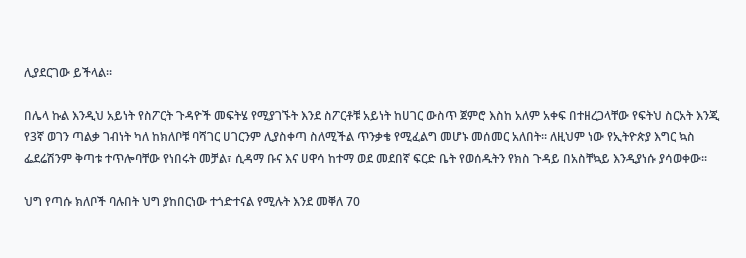ሊያደርገው ይችላል፡፡

በሌላ ኩል እንዲህ አይነት የስፖርት ጉዳዮች መፍትሄ የሚያገኙት እንደ ስፖርቶቹ አይነት ከሀገር ውስጥ ጀምሮ እስከ አለም አቀፍ በተዘረጋላቸው የፍትህ ስርአት እንጂ የ3ኛ ወገን ጣልቃ ገብነት ካለ ከክለቦቹ ባሻገር ሀገርንም ሊያስቀጣ ስለሚችል ጥንቃቄ የሚፈልግ መሆኑ መሰመር አለበት፡፡ ለዚህም ነው የኢትዮጵያ እግር ኳስ ፌደሬሽንም ቅጣቱ ተጥሎባቸው የነበሩት መቻል፣ ሲዳማ ቡና እና ሀዋሳ ከተማ ወደ መደበኛ ፍርድ ቤት የወሰዱትን የክስ ጉዳይ በአስቸኳይ እንዲያነሱ ያሳወቀው፡፡

ህግ የጣሱ ክለቦች ባሉበት ህግ ያከበርነው ተጎድተናል የሚሉት እንደ መቐለ 70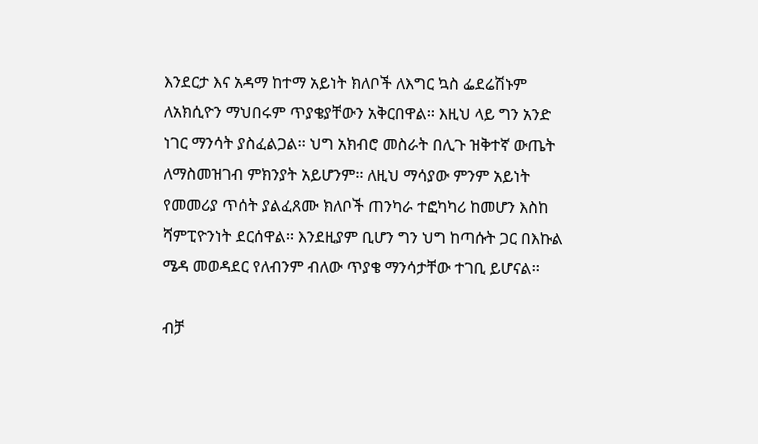እንደርታ እና አዳማ ከተማ አይነት ክለቦች ለእግር ኳስ ፌደሬሽኑም ለአክሲዮን ማህበሩም ጥያቄያቸውን አቅርበዋል፡፡ እዚህ ላይ ግን አንድ ነገር ማንሳት ያስፈልጋል፡፡ ህግ አክብሮ መስራት በሊጉ ዝቅተኛ ውጤት ለማስመዝገብ ምክንያት አይሆንም፡፡ ለዚህ ማሳያው ምንም አይነት የመመሪያ ጥሰት ያልፈጸሙ ክለቦች ጠንካራ ተፎካካሪ ከመሆን እስከ ሻምፒዮንነት ደርሰዋል፡፡ እንደዚያም ቢሆን ግን ህግ ከጣሱት ጋር በእኩል ሜዳ መወዳደር የለብንም ብለው ጥያቄ ማንሳታቸው ተገቢ ይሆናል፡፡

ብቻ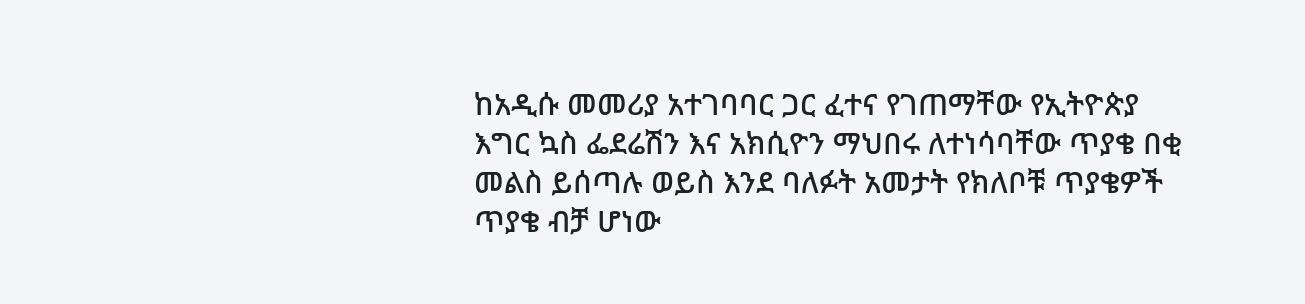ከአዲሱ መመሪያ አተገባባር ጋር ፈተና የገጠማቸው የኢትዮጵያ እግር ኳስ ፌደሬሽን እና አክሲዮን ማህበሩ ለተነሳባቸው ጥያቄ በቂ መልስ ይሰጣሉ ወይስ እንደ ባለፉት አመታት የክለቦቹ ጥያቄዎች ጥያቄ ብቻ ሆነው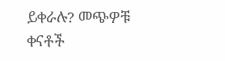ይቀራሉ? መጭዎቹ ቀናቶች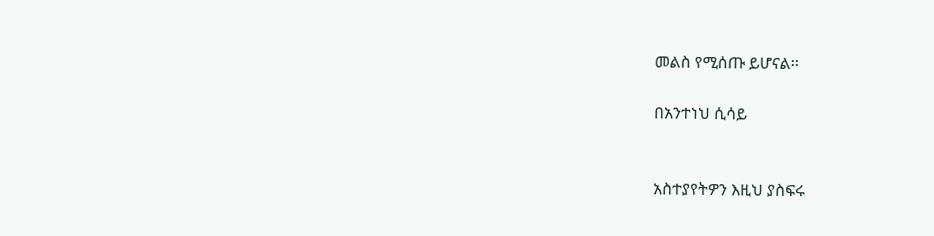መልስ የሚሰጡ ይሆናል፡፡

በአንተነህ ሲሳይ


አስተያየትዎን እዚህ ያስፍሩ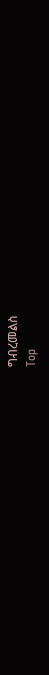ግብረመልስ
Top